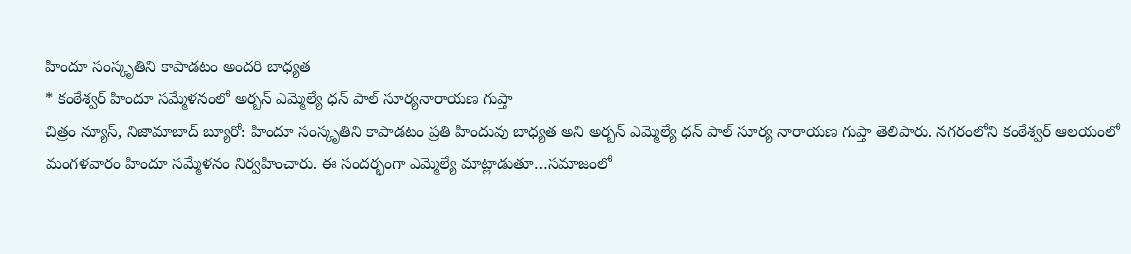హిందూ సంస్కృతిని కాపాడటం అందరి బాధ్యత
* కంఠేశ్వర్ హిందూ సమ్మేళనంలో అర్బన్ ఎమ్మెల్యే ధన్ పాల్ సూర్యనారాయణ గుప్తా
చిత్రం న్యూస్, నిజామాబాద్ బ్యూరో: హిందూ సంస్కృతిని కాపాడటం ప్రతి హిందువు బాధ్యత అని అర్బన్ ఎమ్మెల్యే ధన్ పాల్ సూర్య నారాయణ గుప్తా తెలిపారు. నగరంలోని కంఠేశ్వర్ ఆలయంలో మంగళవారం హిందూ సమ్మేళనం నిర్వహించారు. ఈ సందర్భంగా ఎమ్మెల్యే మాట్లాడుతూ…సమాజంలో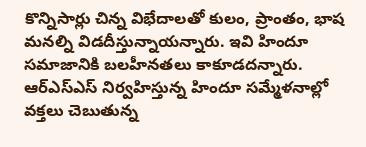కొన్నిసార్లు చిన్న విభేదాలతో కులం, ప్రాంతం, భాష మనల్ని విడదీస్తున్నాయన్నారు. ఇవి హిందూ సమాజానికి బలహీనతలు కాకూడదన్నారు. ఆర్ఎస్ఎస్ నిర్వహిస్తున్న హిందూ సమ్మేళనాల్లో వక్తలు చెబుతున్న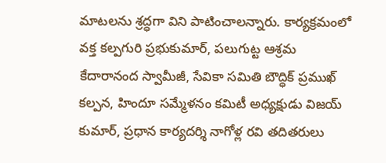మాటలను శ్రద్ధగా విని పాటించాలన్నారు. కార్యక్రమంలో వక్త కల్పగురి ప్రభుకుమార్, పలుగుట్ట ఆశ్రమ కేదారానంద స్వామీజీ, సేవికా సమితి బౌద్ధిక్ ప్రముఖ్ కల్పన, హిందూ సమ్మేళనం కమిటీ అధ్యక్షుడు విజయ్ కుమార్, ప్రధాన కార్యదర్శి నాగోళ్ల రవి తదితరులు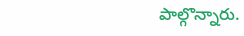పాల్గొన్నారు.